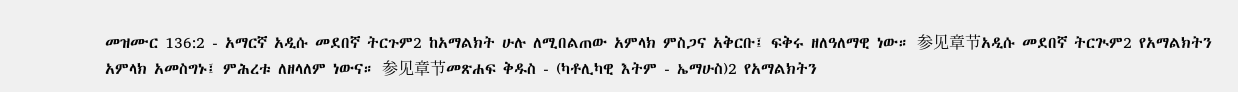መዝሙር 136:2 - አማርኛ አዲሱ መደበኛ ትርጉም2 ከአማልክት ሁሉ ለሚበልጠው አምላክ ምስጋና አቅርቡ፤ ፍቅሩ ዘለዓለማዊ ነው። 参见章节አዲሱ መደበኛ ትርጒም2 የአማልክትን አምላክ አመስግኑ፤ ምሕረቱ ለዘላለም ነውና። 参见章节መጽሐፍ ቅዱስ - (ካቶሊካዊ እትም - ኤማሁስ)2 የአማልክትን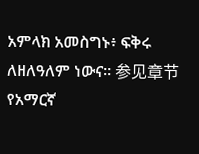አምላክ አመስግኑ፥ ፍቅሩ ለዘለዓለም ነውና። 参见章节የአማርኛ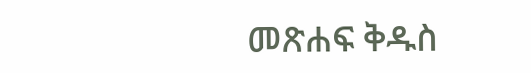መጽሐፍ ቅዱስ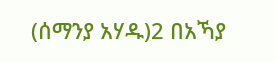(ሰማንያ አሃዱ)2 በአኻያ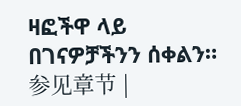ዛፎችዋ ላይ በገናዎቻችንን ሰቀልን። 参见章节 |